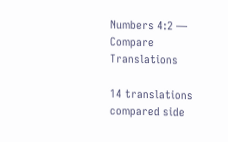Numbers 4:2 — Compare Translations

14 translations compared side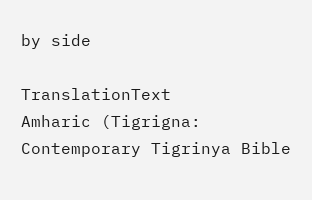by side

TranslationText
Amharic (Tigrigna: Contemporary Tigrinya Bible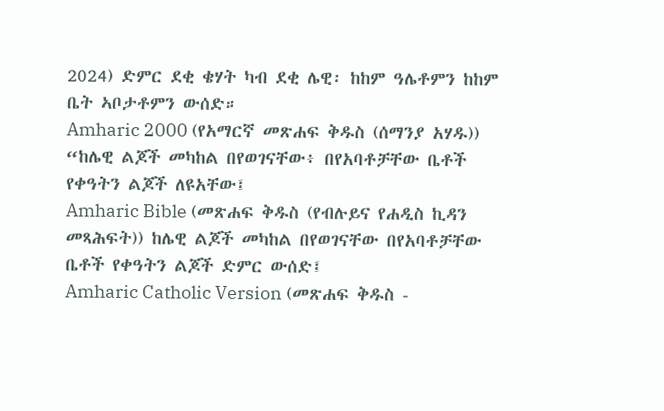2024) ድምር ደቂ ቄሃት ካብ ደቂ ሌዊ፡ ከከም ዓሌቶምን ከከም ቤት ኣቦታቶምን ውሰድ።
Amharic 2000 (የአማርኛ መጽሐፍ ቅዱስ (ሰማንያ አሃዱ)) “ከሌዊ ልጆች መካከል በየወገናቸው፥ በየአባቶቻቸው ቤቶች የቀዓትን ልጆች ለዩአቸው፤
Amharic Bible (መጽሐፍ ቅዱስ (የብሉይና የሐዲስ ኪዳን መጻሕፍት)) ከሌዊ ልጆች መካከል በየወገናቸው በየአባቶቻቸው ቤቶች የቀዓትን ልጆች ድምር ውሰድ፤
Amharic Catholic Version (መጽሐፍ ቅዱስ -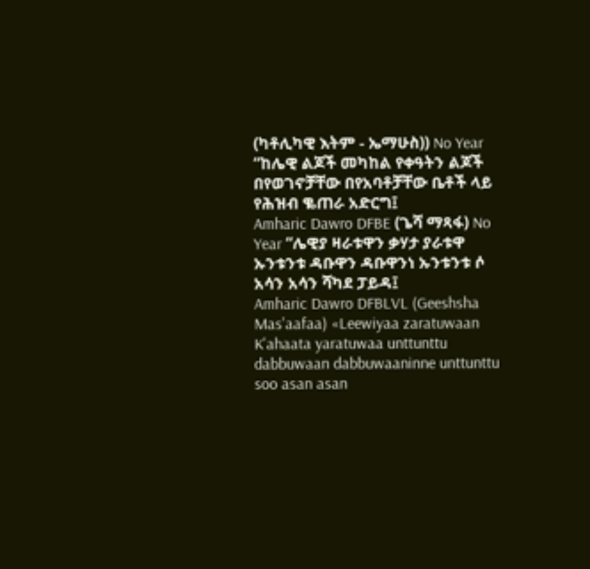(ካቶሊካዊ እትም - ኤማሁስ)) No Year “ከሌዊ ልጆች መካከል የቀዓትን ልጆች በየወገኖቻቸው በየአባቶቻቸው ቤቶች ላይ የሕዝብ ቈጠራ አድርግ፤
Amharic Dawro DFBE (ጌሻ ማጻፋ) No Year “ሌዊያ ዛራቱዋን ቃሃታ ያራቱዋ ኡንቱንቱ ዳቡዋን ዳቡዋንነ ኡንቱንቱ ሶ አሳን አሳን ሻካደ ፓይዳ፤
Amharic Dawro DFBLVL (Geeshsha Mas'aafaa) «Leewiyaa zaratuwaan K'ahaata yaratuwaa unttunttu dabbuwaan dabbuwaaninne unttunttu soo asan asan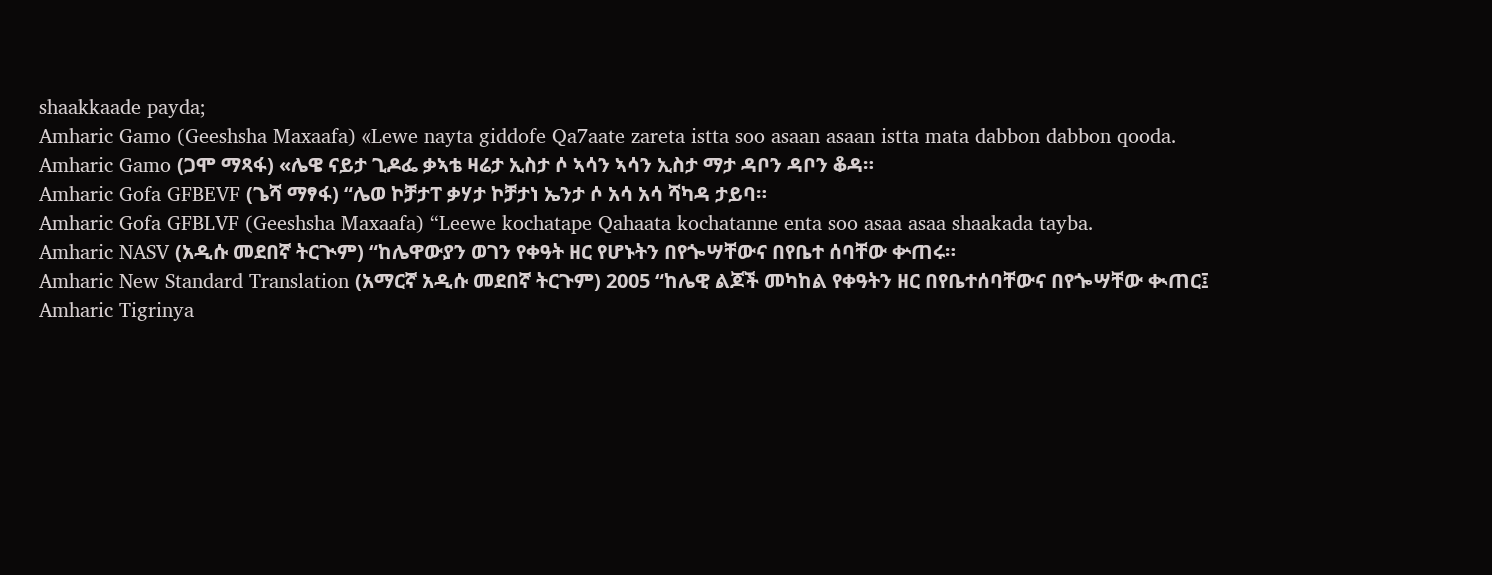shaakkaade payda;
Amharic Gamo (Geeshsha Maxaafa) «Lewe nayta giddofe Qa7aate zareta istta soo asaan asaan istta mata dabbon dabbon qooda.
Amharic Gamo (ጋሞ ማጻፋ) «ሌዌ ናይታ ጊዶፌ ቃኣቴ ዛሬታ ኢስታ ሶ ኣሳን ኣሳን ኢስታ ማታ ዳቦን ዳቦን ቆዳ።
Amharic Gofa GFBEVF (ጌሻ ማፃፋ) “ሌወ ኮቻታፐ ቃሃታ ኮቻታነ ኤንታ ሶ አሳ አሳ ሻካዳ ታይባ።
Amharic Gofa GFBLVF (Geeshsha Maxaafa) “Leewe kochatape Qahaata kochatanne enta soo asaa asaa shaakada tayba.
Amharic NASV (አዲሱ መደበኛ ትርጒም) “ከሌዋውያን ወገን የቀዓት ዘር የሆኑትን በየጐሣቸውና በየቤተ ሰባቸው ቍጠሩ።
Amharic New Standard Translation (አማርኛ አዲሱ መደበኛ ትርጉም) 2005 “ከሌዊ ልጆች መካከል የቀዓትን ዘር በየቤተሰባቸውና በየጐሣቸው ቊጠር፤
Amharic Tigrinya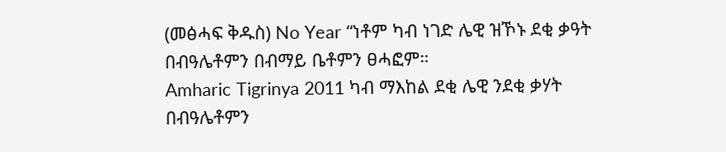(መፅሓፍ ቅዱስ) No Year “ነቶም ካብ ነገድ ሌዊ ዝኾኑ ደቂ ቃዓት በብዓሌቶምን በብማይ ቤቶምን ፀሓፎም።
Amharic Tigrinya 2011 ካብ ማእከል ደቂ ሌዊ ንደቂ ቃሃት በብዓሌቶምን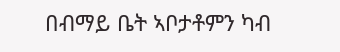በብማይ ቤት ኣቦታቶምን ካብ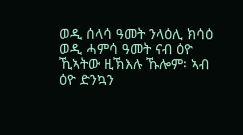ወዲ ሰላሳ ዓመት ንላዕሊ ክሳዕ ወዲ ሓምሳ ዓመት ናብ ዕዮ ኺኣትው ዚኽእሉ ኹሎም፡ ኣብ ዕዮ ድንኳን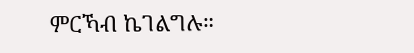ምርኻብ ኬገልግሉ።